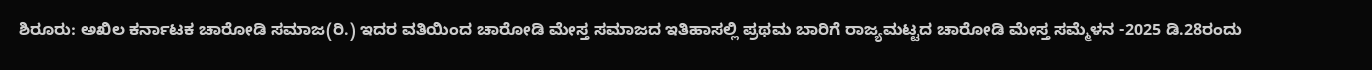ಶಿರೂರು: ಅಖಿಲ ಕರ್ನಾಟಕ ಚಾರೋಡಿ ಸಮಾಜ(ರಿ.) ಇದರ ವತಿಯಿಂದ ಚಾರೋಡಿ ಮೇಸ್ತ ಸಮಾಜದ ಇತಿಹಾಸಲ್ಲಿ ಪ್ರಥಮ ಬಾರಿಗೆ ರಾಜ್ಯಮಟ್ಟದ ಚಾರೋಡಿ ಮೇಸ್ತ ಸಮ್ಮೆಳನ -2025 ಡಿ.28ರಂದು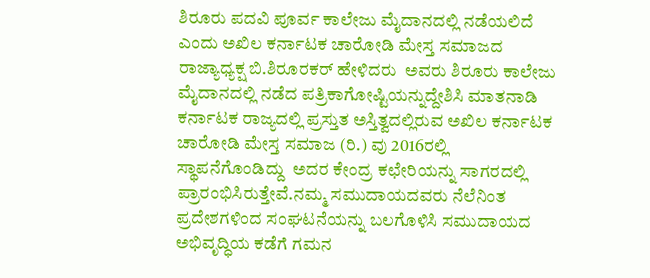ಶಿರೂರು ಪದವಿ ಪೂರ್ವ ಕಾಲೇಜು ಮೈದಾನದಲ್ಲಿ ನಡೆಯಲಿದೆ ಎಂದು ಅಖಿಲ ಕರ್ನಾಟಕ ಚಾರೋಡಿ ಮೇಸ್ತ ಸಮಾಜದ ರಾಜ್ಯಾಧ್ಯಕ್ಷ ಬಿ.ಶಿರೂರಕರ್ ಹೇಳಿದರು  ಅವರು ಶಿರೂರು ಕಾಲೇಜು ಮೈದಾನದಲ್ಲಿ ನಡೆದ ಪತ್ರಿಕಾಗೋಷ್ಟಿಯನ್ನುದ್ದೇಶಿಸಿ ಮಾತನಾಡಿ ಕರ್ನಾಟಕ ರಾಜ್ಯದಲ್ಲಿ ಪ್ರಸ್ತುತ ಅಸ್ತಿತ್ವದಲ್ಲಿರುವ ಅಖಿಲ ಕರ್ನಾಟಕ ಚಾರೋಡಿ ಮೇಸ್ತ ಸಮಾಜ (ರಿ.) ವು 2016ರಲ್ಲಿ ಸ್ಥಾಪನೆಗೊಂಡಿದ್ದು  ಅದರ ಕೇಂದ್ರ ಕಛೇರಿಯನ್ನು ಸಾಗರದಲ್ಲಿ ಪ್ರಾರಂಭಿಸಿರುತ್ತೇವೆ.ನಮ್ಮ ಸಮುದಾಯದವರು ನೆಲೆನಿಂತ ಪ್ರದೇಶಗಳಿಂದ ಸಂಘಟನೆಯನ್ನು ಬಲಗೊಳಿಸಿ ಸಮುದಾಯದ ಅಭಿವೃದ್ಧಿಯ ಕಡೆಗೆ ಗಮನ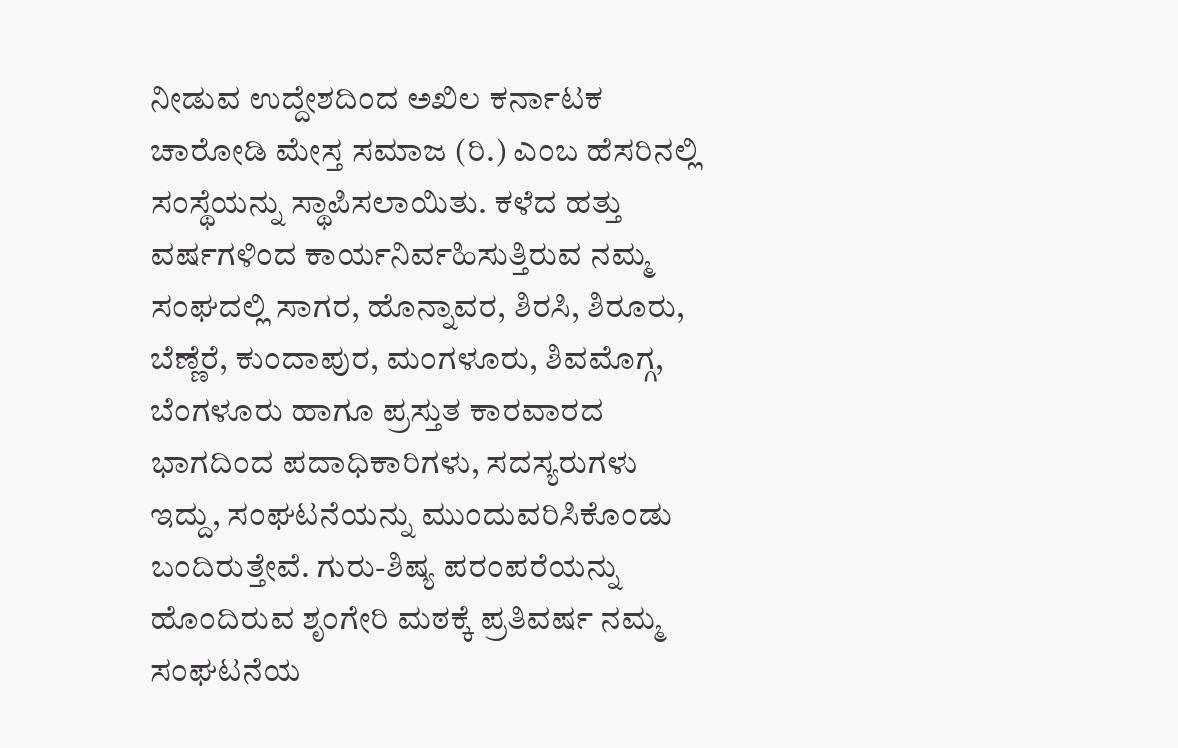ನೀಡುವ ಉದ್ದೇಶದಿಂದ ಅಖಿಲ ಕರ್ನಾಟಕ ಚಾರೋಡಿ ಮೇಸ್ತ ಸಮಾಜ (ರಿ.) ಎಂಬ ಹೆಸರಿನಲ್ಲಿ ಸಂಸ್ಥೆಯನ್ನು ಸ್ಥಾಪಿಸಲಾಯಿತು. ಕಳೆದ ಹತ್ತು ವರ್ಷಗಳಿಂದ ಕಾರ್ಯನಿರ್ವಹಿಸುತ್ತಿರುವ ನಮ್ಮ ಸಂಘದಲ್ಲಿ ಸಾಗರ, ಹೊನ್ನಾವರ, ಶಿರಸಿ, ಶಿರೂರು, ಬೆಣ್ಣೆರೆ, ಕುಂದಾಪುರ, ಮಂಗಳೂರು, ಶಿವಮೊಗ್ಗ, ಬೆಂಗಳೂರು ಹಾಗೂ ಪ್ರಸ್ತುತ ಕಾರವಾರದ ಭಾಗದಿಂದ ಪದಾಧಿಕಾರಿಗಳು, ಸದಸ್ಯರುಗಳು ಇದ್ದು, ಸಂಘಟನೆಯನ್ನು ಮುಂದುವರಿಸಿಕೊಂಡು ಬಂದಿರುತ್ತೇವೆ. ಗುರು-ಶಿಷ್ಯ ಪರಂಪರೆಯನ್ನು ಹೊಂದಿರುವ ಶೃಂಗೇರಿ ಮಠಕ್ಕೆ ಪ್ರತಿವರ್ಷ ನಮ್ಮ ಸಂಘಟನೆಯ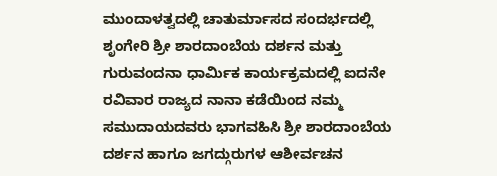ಮುಂದಾಳತ್ವದಲ್ಲಿ ಚಾತುರ್ಮಾಸದ ಸಂದರ್ಭದಲ್ಲಿ ಶೃಂಗೇರಿ ಶ್ರೀ ಶಾರದಾಂಬೆಯ ದರ್ಶನ ಮತ್ತು ಗುರುವಂದನಾ ಧಾರ್ಮಿಕ ಕಾರ್ಯಕ್ರಮದಲ್ಲಿ ಐದನೇ ರವಿವಾರ ರಾಜ್ಯದ ನಾನಾ ಕಡೆಯಿಂದ ನಮ್ಮ ಸಮುದಾಯದವರು ಭಾಗವಹಿಸಿ ಶ್ರೀ ಶಾರದಾಂಬೆಯ ದರ್ಶನ ಹಾಗೂ ಜಗದ್ಗುರುಗಳ ಆಶೀರ್ವಚನ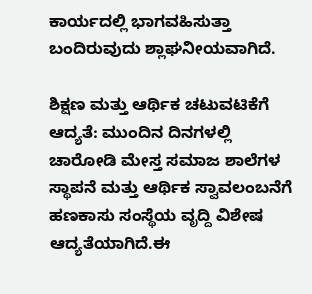ಕಾರ್ಯದಲ್ಲಿ ಭಾಗವಹಿಸುತ್ತಾ ಬಂದಿರುವುದು ಶ್ಲಾಘನೀಯವಾಗಿದೆ.

ಶಿಕ್ಷಣ ಮತ್ತು ಆರ್ಥಿಕ ಚಟುವಟಿಕೆಗೆ ಆದ್ಯತೆ: ಮುಂದಿನ ದಿನಗಳಲ್ಲಿ ಚಾರೋಡಿ ಮೇಸ್ತ ಸಮಾಜ ಶಾಲೆಗಳ ಸ್ಥಾಪನೆ ಮತ್ತು ಆರ್ಥಿಕ ಸ್ವಾವಲಂಬನೆಗೆ ಹಣಕಾಸು ಸಂಸ್ಥೆಯ ವೃದ್ದಿ ವಿಶೇಷ ಆದ್ಯತೆಯಾಗಿದೆ.ಈ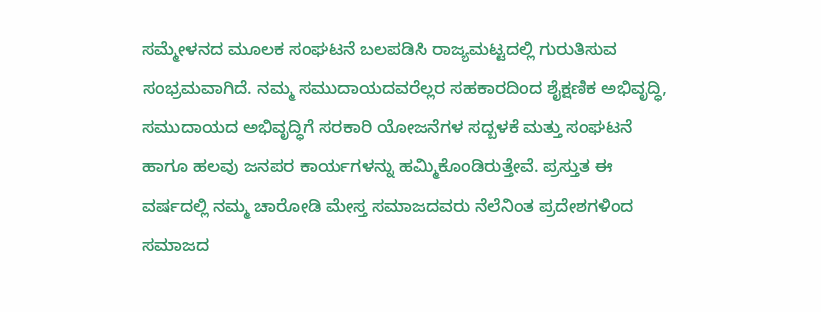ಸಮ್ಮೇಳನದ ಮೂಲಕ ಸಂಘಟನೆ ಬಲಪಡಿಸಿ ರಾಜ್ಯಮಟ್ಟದಲ್ಲಿ ಗುರುತಿಸುವ ಸಂಭ್ರಮವಾಗಿದೆ. ನಮ್ಮ ಸಮುದಾಯದವರೆಲ್ಲರ ಸಹಕಾರದಿಂದ ಶೈಕ್ಷಣಿಕ ಅಭಿವೃದ್ಧಿ, ಸಮುದಾಯದ ಅಭಿವೃದ್ಧಿಗೆ ಸರಕಾರಿ ಯೋಜನೆಗಳ ಸದ್ಬಳಕೆ ಮತ್ತು ಸಂಘಟನೆ ಹಾಗೂ ಹಲವು ಜನಪರ ಕಾರ್ಯಗಳನ್ನು ಹಮ್ಮಿಕೊಂಡಿರುತ್ತೇವೆ. ಪ್ರಸ್ತುತ ಈ ವರ್ಷದಲ್ಲಿ ನಮ್ಮ ಚಾರೋಡಿ ಮೇಸ್ತ ಸಮಾಜದವರು ನೆಲೆನಿಂತ ಪ್ರದೇಶಗಳಿಂದ ಸಮಾಜದ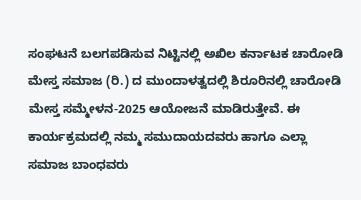ಸಂಘಟನೆ ಬಲಗಪಡಿಸುವ ನಿಟ್ಟಿನಲ್ಲಿ ಅಖಿಲ ಕರ್ನಾಟಕ ಚಾರೋಡಿ ಮೇಸ್ತ ಸಮಾಜ (ರಿ.) ದ ಮುಂದಾಳತ್ವದಲ್ಲಿ ಶಿರೂರಿನಲ್ಲಿ ಚಾರೋಡಿ ಮೇಸ್ತ ಸಮ್ಮೇಳನ-2025 ಆಯೋಜನೆ ಮಾಡಿರುತ್ತೇವೆ. ಈ ಕಾರ್ಯಕ್ರಮದಲ್ಲಿ ನಮ್ಮ ಸಮುದಾಯದವರು ಹಾಗೂ ಎಲ್ಲಾ ಸಮಾಜ ಬಾಂಧವರು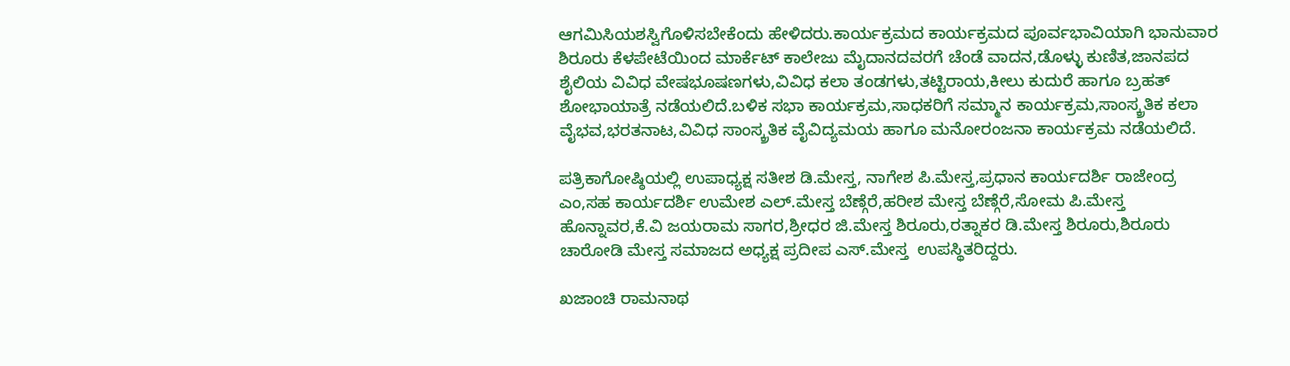ಆಗಮಿಸಿಯಶಸ್ವಿಗೊಳಿಸಬೇಕೆಂದು ಹೇಳಿದರು.ಕಾರ್ಯಕ್ರಮದ ಕಾರ್ಯಕ್ರಮದ ಪೂರ್ವಭಾವಿಯಾಗಿ ಭಾನುವಾರ ಶಿರೂರು ಕೆಳಪೇಟೆಯಿಂದ ಮಾರ್ಕೆಟ್ ಕಾಲೇಜು ಮೈದಾನದವರಗೆ ಚೆಂಡೆ ವಾದನ,ಡೊಳ್ಳು ಕುಣಿತ,ಜಾನಪದ ಶೈಲಿಯ ವಿವಿಧ ವೇಷಭೂಷಣಗಳು,ವಿವಿಧ ಕಲಾ ತಂಡಗಳು,ತಟ್ಟಿರಾಯ,ಕೀಲು ಕುದುರೆ ಹಾಗೂ ಬ್ರಹತ್ ಶೋಭಾಯಾತ್ರೆ ನಡೆಯಲಿದೆ.ಬಳಿಕ ಸಭಾ ಕಾರ್ಯಕ್ರಮ,ಸಾಧಕರಿಗೆ ಸಮ್ಮಾನ ಕಾರ್ಯಕ್ರಮ,ಸಾಂಸ್ಕ್ರತಿಕ ಕಲಾ ವೈಭವ,ಭರತನಾಟ,ವಿವಿಧ ಸಾಂಸ್ಕ್ರತಿಕ ವೈವಿದ್ಯಮಯ ಹಾಗೂ ಮನೋರಂಜನಾ ಕಾರ್ಯಕ್ರಮ ನಡೆಯಲಿದೆ.

ಪತ್ರಿಕಾಗೋಷ್ಠಿಯಲ್ಲಿ ಉಪಾಧ್ಯಕ್ಷ ಸತೀಶ ಡಿ.ಮೇಸ್ತ, ನಾಗೇಶ ಪಿ.ಮೇಸ್ತ,ಪ್ರಧಾನ ಕಾರ್ಯದರ್ಶಿ ರಾಜೇಂದ್ರ ಎಂ,ಸಹ ಕಾರ್ಯದರ್ಶಿ ಉಮೇಶ ಎಲ್.ಮೇಸ್ತ ಬೆಣ್ಗೆರೆ,ಹರೀಶ ಮೇಸ್ತ ಬೆಣ್ಗೆರೆ,ಸೋಮ ಪಿ.ಮೇಸ್ತ ಹೊನ್ನಾವರ,ಕೆ.ವಿ ಜಯರಾಮ ಸಾಗರ,ಶ್ರೀಧರ ಜಿ.ಮೇಸ್ತ ಶಿರೂರು,ರತ್ನಾಕರ ಡಿ.ಮೇಸ್ತ ಶಿರೂರು,ಶಿರೂರು ಚಾರೋಡಿ ಮೇಸ್ತ ಸಮಾಜದ ಅಧ್ಯಕ್ಷ ಪ್ರದೀಪ ಎಸ್.ಮೇಸ್ತ  ಉಪಸ್ಥಿತರಿದ್ದರು.

ಖಜಾಂಚಿ ರಾಮನಾಥ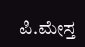ಪಿ.ಮೇಸ್ತ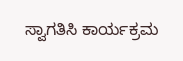ಸ್ವಾಗತಿಸಿ ಕಾರ್ಯಕ್ರಮ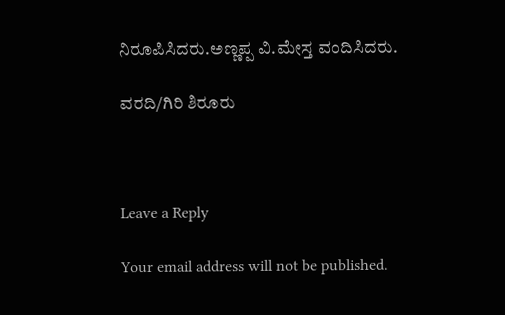ನಿರೂಪಿಸಿದರು.ಅಣ್ಣಪ್ಪ ವಿ.ಮೇಸ್ತ ವಂದಿಸಿದರು.

ವರದಿ/ಗಿರಿ ಶಿರೂರು



Leave a Reply

Your email address will not be published.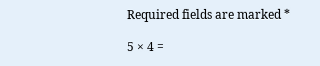Required fields are marked *

5 × 4 =